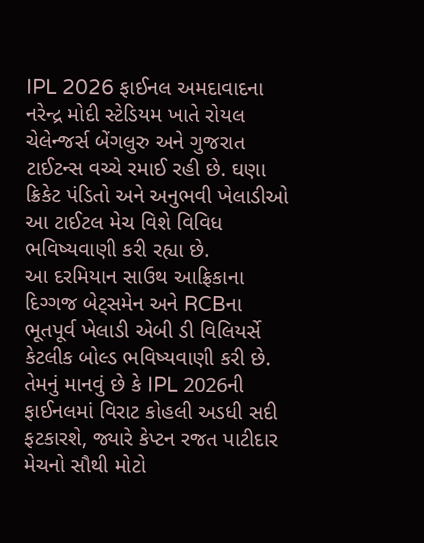IPL 2026 ફાઈનલ અમદાવાદના નરેન્દ્ર મોદી સ્ટેડિયમ ખાતે રોયલ ચેલેન્જર્સ બેંગલુરુ અને ગુજરાત ટાઈટન્સ વચ્ચે રમાઈ રહી છે. ઘણા ક્રિકેટ પંડિતો અને અનુભવી ખેલાડીઓ આ ટાઈટલ મેચ વિશે વિવિધ ભવિષ્યવાણી કરી રહ્યા છે.
આ દરમિયાન સાઉથ આફ્રિકાના દિગ્ગજ બેટ્સમેન અને RCBના ભૂતપૂર્વ ખેલાડી એબી ડી વિલિયર્સે કેટલીક બોલ્ડ ભવિષ્યવાણી કરી છે. તેમનું માનવું છે કે IPL 2026ની ફાઈનલમાં વિરાટ કોહલી અડધી સદી ફટકારશે, જ્યારે કેપ્ટન રજત પાટીદાર મેચનો સૌથી મોટો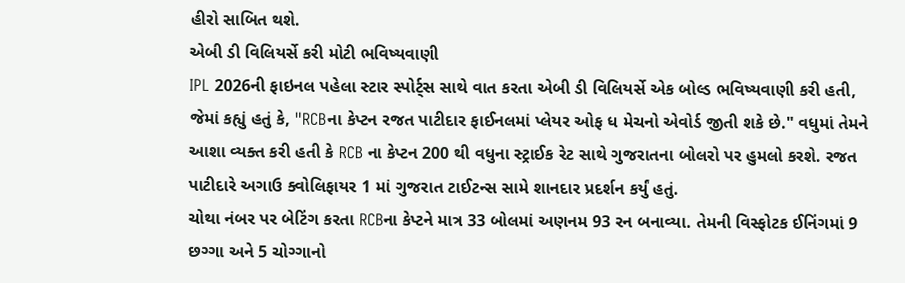હીરો સાબિત થશે.
એબી ડી વિલિયર્સે કરી મોટી ભવિષ્યવાણી
IPL 2026ની ફાઇનલ પહેલા સ્ટાર સ્પોર્ટ્સ સાથે વાત કરતા એબી ડી વિલિયર્સે એક બોલ્ડ ભવિષ્યવાણી કરી હતી, જેમાં કહ્યું હતું કે, "RCBના કેપ્ટન રજત પાટીદાર ફાઈનલમાં પ્લેયર ઓફ ધ મેચનો એવોર્ડ જીતી શકે છે." વધુમાં તેમને આશા વ્યક્ત કરી હતી કે RCB ના કેપ્ટન 200 થી વધુના સ્ટ્રાઈક રેટ સાથે ગુજરાતના બોલરો પર હુમલો કરશે. રજત પાટીદારે અગાઉ ક્વોલિફાયર 1 માં ગુજરાત ટાઈટન્સ સામે શાનદાર પ્રદર્શન કર્યું હતું.
ચોથા નંબર પર બેટિંગ કરતા RCBના કેપ્ટને માત્ર 33 બોલમાં અણનમ 93 રન બનાવ્યા. તેમની વિસ્ફોટક ઈનિંગમાં 9 છગ્ગા અને 5 ચોગ્ગાનો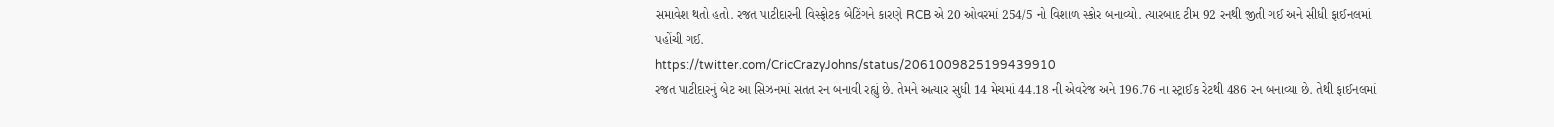સમાવેશ થતો હતો. રજત પાટીદારની વિસ્ફોટક બેટિંગને કારણે RCB એ 20 ઓવરમાં 254/5 નો વિશાળ સ્કોર બનાવ્યો. ત્યારબાદ ટીમ 92 રનથી જીતી ગઈ અને સીધી ફાઈનલમાં પહોંચી ગઈ.
https://twitter.com/CricCrazyJohns/status/2061009825199439910
રજત પાટીદારનું બેટ આ સિઝનમાં સતત રન બનાવી રહ્યું છે. તેમને અત્યાર સુધી 14 મેચમાં 44.18 ની એવરેજ અને 196.76 ના સ્ટ્રાઈક રેટથી 486 રન બનાવ્યા છે. તેથી ફાઈનલમાં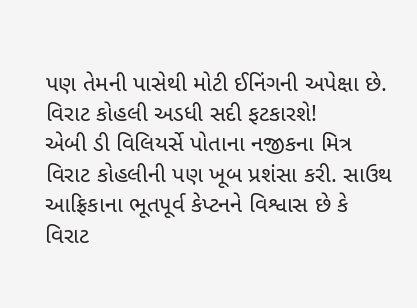પણ તેમની પાસેથી મોટી ઈનિંગની અપેક્ષા છે.
વિરાટ કોહલી અડધી સદી ફટકારશે!
એબી ડી વિલિયર્સે પોતાના નજીકના મિત્ર વિરાટ કોહલીની પણ ખૂબ પ્રશંસા કરી. સાઉથ આફ્રિકાના ભૂતપૂર્વ કેપ્ટનને વિશ્વાસ છે કે વિરાટ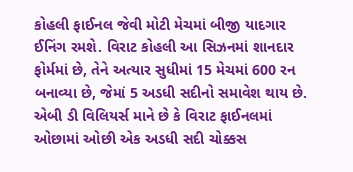કોહલી ફાઈનલ જેવી મોટી મેચમાં બીજી યાદગાર ઈનિંગ રમશે. વિરાટ કોહલી આ સિઝનમાં શાનદાર ફોર્મમાં છે, તેને અત્યાર સુધીમાં 15 મેચમાં 600 રન બનાવ્યા છે, જેમાં 5 અડધી સદીનો સમાવેશ થાય છે. એબી ડી વિલિયર્સ માને છે કે વિરાટ ફાઈનલમાં ઓછામાં ઓછી એક અડધી સદી ચોક્કસ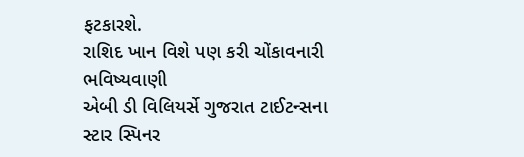ફટકારશે.
રાશિદ ખાન વિશે પણ કરી ચોંકાવનારી ભવિષ્યવાણી
એબી ડી વિલિયર્સે ગુજરાત ટાઈટન્સના સ્ટાર સ્પિનર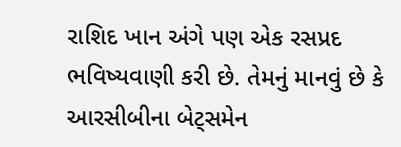રાશિદ ખાન અંગે પણ એક રસપ્રદ ભવિષ્યવાણી કરી છે. તેમનું માનવું છે કે આરસીબીના બેટ્સમેન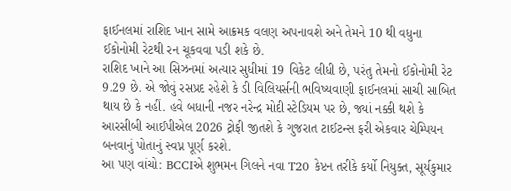ફાઈનલમાં રાશિદ ખાન સામે આક્રમક વલણ અપનાવશે અને તેમને 10 થી વધુના ઈકોનોમી રેટથી રન ચૂકવવા પડી શકે છે.
રાશિદ ખાને આ સિઝનમાં અત્યાર સુધીમાં 19 વિકેટ લીધી છે, પરંતુ તેમનો ઈકોનોમી રેટ 9.29 છે. એ જોવું રસપ્રદ રહેશે કે ડી વિલિયર્સની ભવિષ્યવાણી ફાઈનલમાં સાચી સાબિત થાય છે કે નહીં. હવે બધાની નજર નરેન્દ્ર મોદી સ્ટેડિયમ પર છે, જ્યાં નક્કી થશે કે આરસીબી આઈપીએલ 2026 ટ્રોફી જીતશે કે ગુજરાત ટાઈટન્સ ફરી એકવાર ચેમ્પિયન બનવાનું પોતાનું સ્વપ્ન પૂર્ણ કરશે.
આ પણ વાંચો: BCCIએ શુભમન ગિલને નવા T20 કેપ્ટન તરીકે કર્યો નિયુક્ત, સૂર્યકુમાર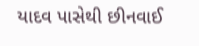યાદવ પાસેથી છીનવાઈ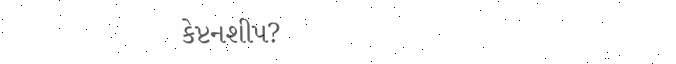કેપ્ટનશીપ?